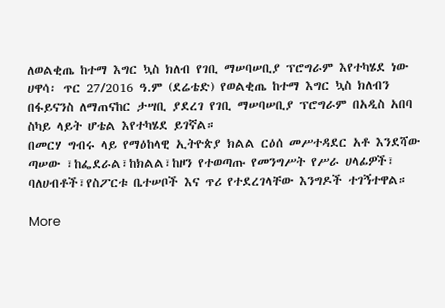ለወልቂጤ ከተማ እግር ኳስ ክለብ የገቢ ማሠባሠቢያ ፕሮግራም እየተካሄደ ነው
ሀዋሳ፡ ጥር 27/2016 ዓ.ም (ደሬቴድ) የወልቂጤ ከተማ እግር ኳስ ክለብን በፋይናንስ ለማጠናከር ታሣቢ ያደረገ የገቢ ማሠባሠቢያ ፕሮግራም በአዲስ አበባ ስካይ ላይት ሆቴል እየተካሄደ ይገኛል።
በመርሃ ግብሩ ላይ የማዕከላዊ ኢትዮጵያ ክልል ርዕሰ መሥተዳደር አቶ እንደሻው ጣሠው ፣ከፌደራል፣ከክልል፣ከዞን የተወጣጡ የመንግሥት የሥራ ሀላፊዎች፣ ባለሀብቶች፣የስፖርቱ ቤተሠቦች እና ጥሪ የተደረገላቸው እንግዶች ተገኝተዋል።

More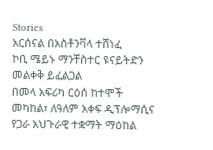Stories
አርሰናል በአስቶንቫላ ተሸነፈ
ኮቢ ሜይኑ ማንቸስተር ዩናይትድን መልቀቅ ይፈልጋል
በመላ አፍሪካ ርዕሰ ከተሞች መካከል፣ ለዓለም አቀፍ ዲፕሎማሲና የጋራ አህጉራዊ ተቋማት ማዕከል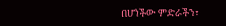በሆነችው ምድራችን፣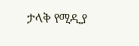ታላቅ የሚዲያ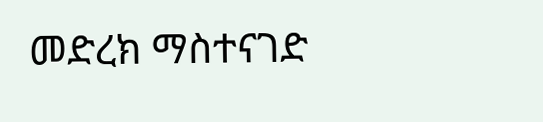መድረክ ማስተናገድ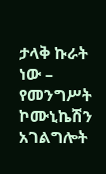ታላቅ ኩራት ነው – የመንግሥት ኮሙኒኬሽን አገልግሎት